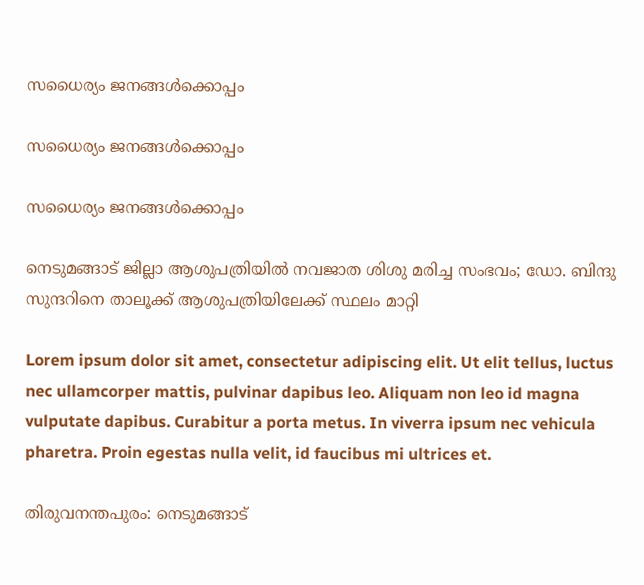സധൈര്യം ജനങ്ങൾക്കൊപ്പം

സധൈര്യം ജനങ്ങൾക്കൊപ്പം

സധൈര്യം ജനങ്ങൾക്കൊപ്പം

നെടുമങ്ങാട് ജില്ലാ ആശുപത്രിയിൽ നവജാത ശിശു മരിച്ച സംഭവം; ഡോ. ബിന്ദു സുന്ദറിനെ താലൂക്ക് ആശുപത്രിയിലേക്ക് സ്ഥലം മാറ്റി

Lorem ipsum dolor sit amet, consectetur adipiscing elit. Ut elit tellus, luctus nec ullamcorper mattis, pulvinar dapibus leo. Aliquam non leo id magna vulputate dapibus. Curabitur a porta metus. In viverra ipsum nec vehicula pharetra. Proin egestas nulla velit, id faucibus mi ultrices et.

തിരുവനന്തപുരം: നെടുമങ്ങാട്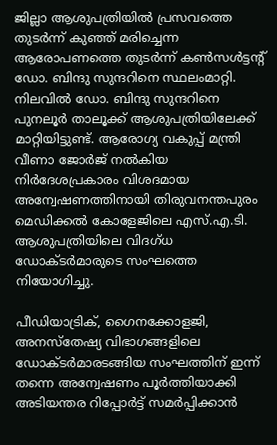ജില്ലാ ആശുപത്രിയില്‍ പ്രസവത്തെ തുടര്‍ന്ന് കുഞ്ഞ് മരിച്ചെന്ന ആരോപണത്തെ തുടര്‍ന്ന് കണ്‍സള്‍ട്ടന്റ് ഡോ. ബിന്ദു സുന്ദറിനെ സ്ഥലംമാറ്റി. നിലവില്‍ ഡോ. ബിന്ദു സുന്ദറിനെ പുനലൂര്‍ താലൂക്ക് ആശുപത്രിയിലേക്ക് മാറ്റിയിട്ടുണ്ട്. ആരോഗ്യ വകുപ്പ് മന്ത്രി വീണാ ജോര്‍ജ് നല്‍കിയ നിര്‍ദേശപ്രകാരം വിശദമായ അന്വേഷണത്തിനായി തിരുവനന്തപുരം മെഡിക്കല്‍ കോളേജിലെ എസ്.എ.ടി. ആശുപത്രിയിലെ വിദഗ്ധ ഡോക്ടര്‍മാരുടെ സംഘത്തെ നിയോഗിച്ചു.

പീഡിയാട്രിക്, ഗൈനക്കോളജി, അനസ്‌തേഷ്യ വിഭാഗങ്ങളിലെ ഡോക്ടര്‍മാരടങ്ങിയ സംഘത്തിന് ഇന്ന് തന്നെ അന്വേഷണം പൂര്‍ത്തിയാക്കി അടിയന്തര റിപ്പോര്‍ട്ട് സമര്‍പ്പിക്കാന്‍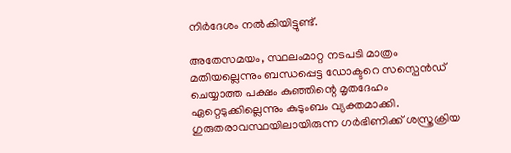നിര്‍ദേശം നല്‍കിയിട്ടുണ്ട്.

അതേസമയം, സ്ഥലംമാറ്റ നടപടി മാത്രം മതിയല്ലെന്നും ബന്ധപ്പെട്ട ഡോക്ടറെ സസ്പെന്‍ഡ് ചെയ്യാത്ത പക്ഷം കുഞ്ഞിന്റെ മൃതദേഹം ഏറ്റെടുക്കില്ലെന്നും കുടുംബം വ്യക്തമാക്കി. ഗുരുതരാവസ്ഥയിലായിരുന്ന ഗര്‍ഭിണിക്ക് ശസ്ത്രക്രിയ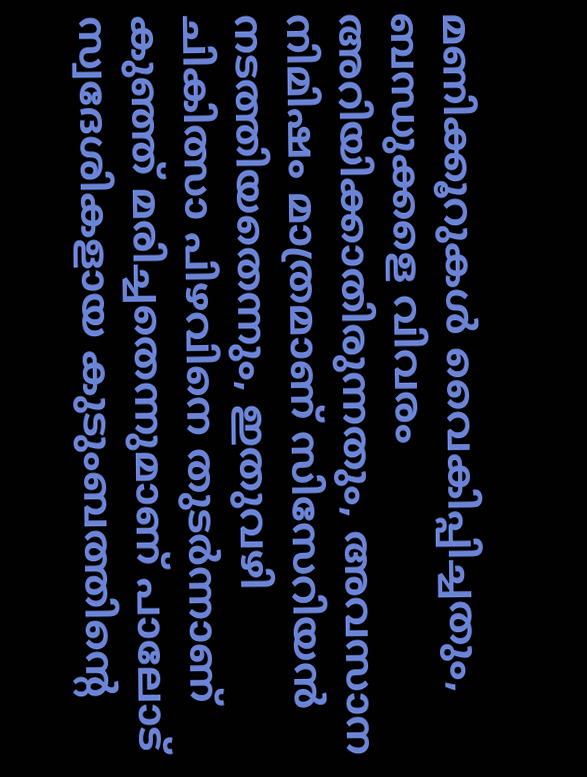മണിക്കൂറുകള്‍ വൈകിപ്പിച്ചതും, ബന്ധുക്കളെ വിവരം അറിയിക്കാതിരുന്നതും, അവസാന നിമിഷം മാത്രമാണ് സിസേറിയന്‍ നടത്തിയതെന്നും, ഇതുവഴി ചികിത്സാ പിഴവിനെ തുടര്‍ന്നാണ് കുഞ്ഞ് മരിച്ചതെന്നുമാണ് പാലോട് സ്വദേശികളായ കുടുംബത്തിന്റെ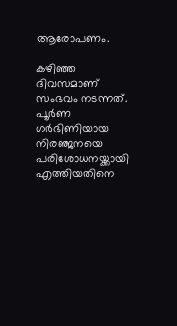ആരോപണം.

കഴിഞ്ഞ ദിവസമാണ് സംഭവം നടന്നത്. പൂര്‍ണ ഗര്‍ഭിണിയായ നിരഞ്ജനയെ പരിശോധനയ്ക്കായി എത്തിയതിനെ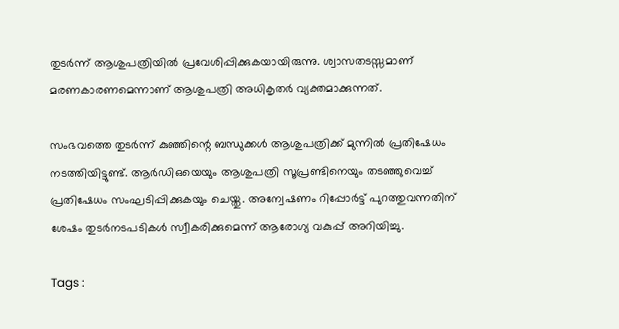തുടര്‍ന്ന് ആശുപത്രിയില്‍ പ്രവേശിപ്പിക്കുകയായിരുന്നു. ശ്വാസതടസ്സമാണ് മരണകാരണമെന്നാണ് ആശുപത്രി അധികൃതര്‍ വ്യക്തമാക്കുന്നത്.

സംഭവത്തെ തുടര്‍ന്ന് കുഞ്ഞിന്റെ ബന്ധുക്കള്‍ ആശുപത്രിക്ക് മുന്നില്‍ പ്രതിഷേധം നടത്തിയിട്ടുണ്ട്. ആര്‍ഡിഒയെയും ആശുപത്രി സൂപ്രണ്ടിനെയും തടഞ്ഞുവെച്ച് പ്രതിഷേധം സംഘടിപ്പിക്കുകയും ചെയ്തു. അന്വേഷണം റിപ്പോര്‍ട്ട് പുറത്തുവന്നതിന് ശേഷം തുടര്‍നടപടികള്‍ സ്വീകരിക്കുമെന്ന് ആരോഗ്യ വകുപ്പ് അറിയിച്ചു.

Tags :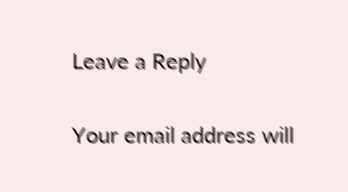Leave a Reply

Your email address will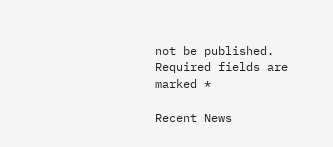not be published. Required fields are marked *

Recent News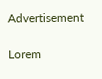Advertisement

Lorem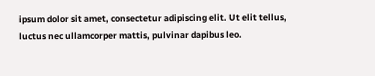ipsum dolor sit amet, consectetur adipiscing elit. Ut elit tellus, luctus nec ullamcorper mattis, pulvinar dapibus leo.